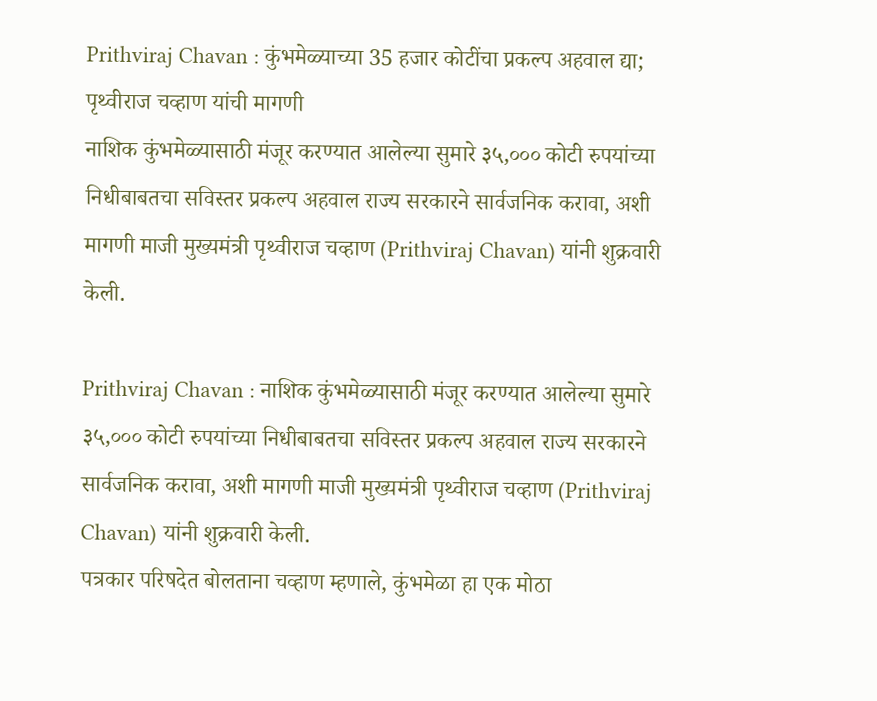Prithviraj Chavan : कुंभमेळ्याच्या 35 हजार कोटींचा प्रकल्प अहवाल द्या; पृथ्वीराज चव्हाण यांची मागणी
नाशिक कुंभमेळ्यासाठी मंजूर करण्यात आलेल्या सुमारे ३५,००० कोटी रुपयांच्या निधीबाबतचा सविस्तर प्रकल्प अहवाल राज्य सरकारने सार्वजनिक करावा, अशी मागणी माजी मुख्यमंत्री पृथ्वीराज चव्हाण (Prithviraj Chavan) यांनी शुक्रवारी केली.

Prithviraj Chavan : नाशिक कुंभमेळ्यासाठी मंजूर करण्यात आलेल्या सुमारे ३५,००० कोटी रुपयांच्या निधीबाबतचा सविस्तर प्रकल्प अहवाल राज्य सरकारने सार्वजनिक करावा, अशी मागणी माजी मुख्यमंत्री पृथ्वीराज चव्हाण (Prithviraj Chavan) यांनी शुक्रवारी केली.
पत्रकार परिषदेत बोलताना चव्हाण म्हणाले, कुंभमेळा हा एक मोठा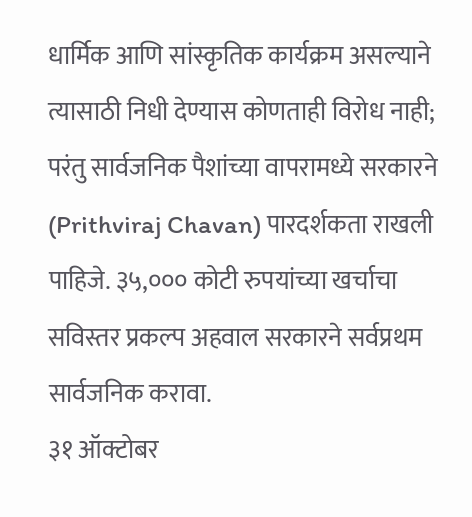धार्मिक आणि सांस्कृतिक कार्यक्रम असल्याने त्यासाठी निधी देण्यास कोणताही विरोध नाही; परंतु सार्वजनिक पैशांच्या वापरामध्ये सरकारने (Prithviraj Chavan) पारदर्शकता राखली पाहिजे. ३५,००० कोटी रुपयांच्या खर्चाचा सविस्तर प्रकल्प अहवाल सरकारने सर्वप्रथम सार्वजनिक करावा.
३१ ऑक्टोबर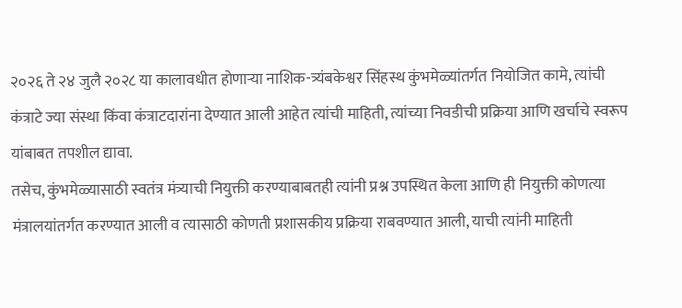२०२६ ते २४ जुलै २०२८ या कालावधीत होणाऱ्या नाशिक-त्र्यंबकेश्वर सिंहस्थ कुंभमेळ्यांतर्गत नियोजित कामे, त्यांची कंत्राटे ज्या संस्था किंवा कंत्राटदारांना देण्यात आली आहेत त्यांची माहिती, त्यांच्या निवडीची प्रक्रिया आणि खर्चाचे स्वरूप यांबाबत तपशील द्यावा.
तसेच, कुंभमेळ्यासाठी स्वतंत्र मंत्र्याची नियुक्ती करण्याबाबतही त्यांनी प्रश्न उपस्थित केला आणि ही नियुक्ती कोणत्या मंत्रालयांतर्गत करण्यात आली व त्यासाठी कोणती प्रशासकीय प्रक्रिया राबवण्यात आली, याची त्यांनी माहिती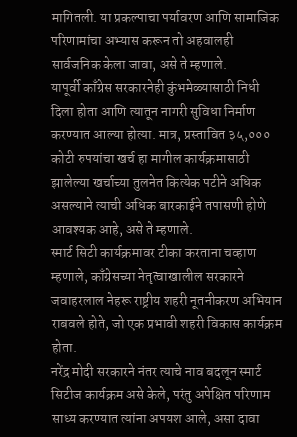मागितली. या प्रकल्पाचा पर्यावरण आणि सामाजिक परिणामांचा अभ्यास करून तो अहवालही सार्वजनिक केला जावा, असे ते म्हणाले.
यापूर्वी काँग्रेस सरकारनेही कुंभमेळ्यासाठी निधी दिला होता आणि त्यातून नागरी सुविधा निर्माण करण्यात आल्या होत्या. मात्र, प्रस्तावित ३५,००० कोटी रुपयांचा खर्च हा मागील कार्यक्रमासाठी झालेल्या खर्चाच्या तुलनेत कित्येक पटीने अधिक असल्याने त्याची अधिक बारकाईने तपासणी होणे आवश्यक आहे, असे ते म्हणाले.
स्मार्ट सिटी कार्यक्रमावर टीका करताना चव्हाण म्हणाले, काँग्रेसच्या नेतृत्वाखालील सरकारने जवाहरलाल नेहरू राष्ट्रीय शहरी नूतनीकरण अभियान राबवले होते, जो एक प्रभावी शहरी विकास कार्यक्रम होता.
नरेंद्र मोदी सरकारने नंतर त्याचे नाव बदलून स्मार्ट सिटीज कार्यक्रम असे केले, परंतु अपेक्षित परिणाम साध्य करण्यात त्यांना अपयश आले, असा दावा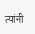त्यांनी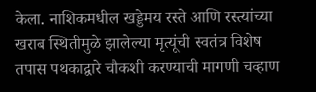केला. नाशिकमधील खड्डेमय रस्ते आणि रस्त्यांच्या खराब स्थितीमुळे झालेल्या मृत्यूंची स्वतंत्र विशेष तपास पथकाद्वारे चौकशी करण्याची मागणी चव्हाण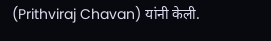(Prithviraj Chavan) यांनी केली.